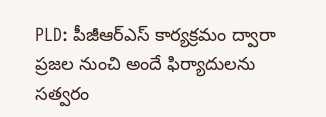PLD: పీజీఆర్ఎస్ కార్యక్రమం ద్వారా ప్రజల నుంచి అందే ఫిర్యాదులను సత్వరం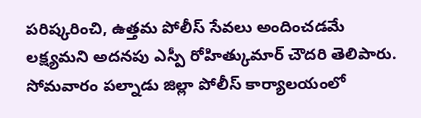పరిష్కరించి, ఉత్తమ పోలీస్ సేవలు అందించడమే లక్ష్యమని అదనపు ఎస్పీ రోహిత్కుమార్ చౌదరి తెలిపారు. సోమవారం పల్నాడు జిల్లా పోలీస్ కార్యాలయంలో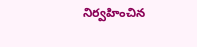నిర్వహించిన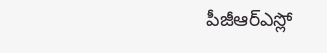పీజీఆర్ఎస్లో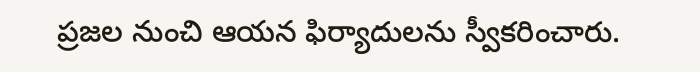ప్రజల నుంచి ఆయన ఫిర్యాదులను స్వీకరించారు.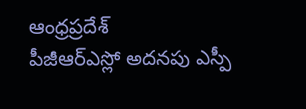ఆంధ్రప్రదేశ్
పీజీఆర్ఎస్లో అదనపు ఎస్పీ